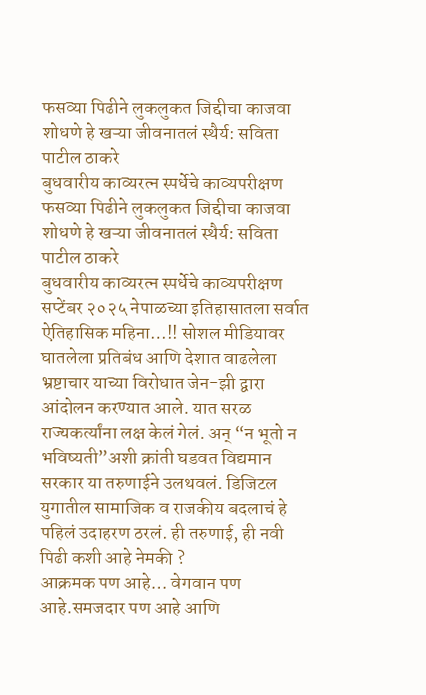फसव्या पिढीने लुकलुकत जिद्दीचा काजवा शोधणे हे खऱ्या जीवनातलं स्थैर्य: सविता पाटील ठाकरे
बुधवारीय काव्यरत्न स्पर्धेचे काव्यपरीक्षण
फसव्या पिढीने लुकलुकत जिद्दीचा काजवा शोधणे हे खऱ्या जीवनातलं स्थैर्य: सविता पाटील ठाकरे
बुधवारीय काव्यरत्न स्पर्धेचे काव्यपरीक्षण
सप्टेंबर २०२५ नेपाळच्या इतिहासातला सर्वात ऐतिहासिक महिना…!! सोशल मीडियावर घातलेला प्रतिबंध आणि देशात वाढलेला भ्रष्टाचार याच्या विरोधात जेन-झी द्वारा आंदोलन करण्यात आले. यात सरळ राज्यकर्त्यांना लक्ष केलं गेलं. अन् “न भूतो न भविष्यती”अशी क्रांती घडवत विद्यमान सरकार या तरुणाईने उलथवलं. डिजिटल युगातील सामाजिक व राजकीय बदलाचं हे पहिलं उदाहरण ठरलं. ही तरुणाई, ही नवी पिढी कशी आहे नेमकी ?
आक्रमक पण आहे… वेगवान पण आहे.समजदार पण आहे आणि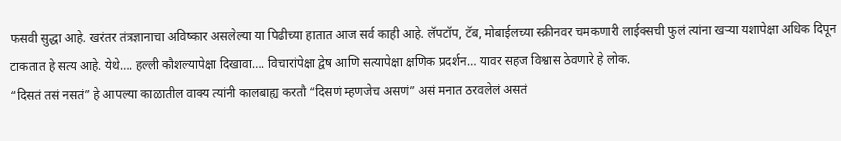फसवी सुद्धा आहे. खरंतर तंत्रज्ञानाचा अविष्कार असलेल्या या पिढीच्या हातात आज सर्व काही आहे. लॅपटॉप, टॅब, मोबाईलच्या स्क्रीनवर चमकणारी लाईक्सची फुलं त्यांना खऱ्या यशापेक्षा अधिक दिपून टाकतात हे सत्य आहे. येथे…. हल्ली कौशल्यापेक्षा दिखावा…. विचारांपेक्षा द्वेष आणि सत्यापेक्षा क्षणिक प्रदर्शन… यावर सहज विश्वास ठेवणारे हे लोक.
“दिसतं तसं नसतं” हे आपल्या काळातील वाक्य त्यांनी कालबाह्य करतौ “दिसणं म्हणजेच असणं” असं मनात ठरवलेलं असतं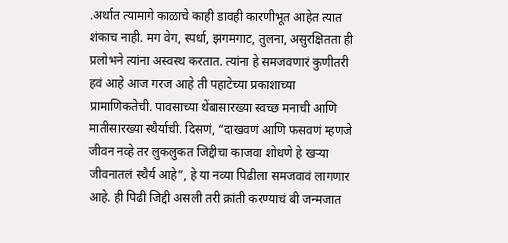.अर्थात त्यामागे काळाचे काही डावही कारणीभूत आहेत त्यात शंकाच नाही. मग वेग, स्पर्धा, झगमगाट, तुलना, असुरक्षितता ही प्रलोभने त्यांना अस्वस्थ करतात. त्यांना हे समजवणारं कुणीतरी हवं आहे आज गरज आहे ती पहाटेच्या प्रकाशाच्या प्रामाणिकतेची. पावसाच्या थेंबासारख्या स्वच्छ मनाची आणि मातीसारख्या स्थैर्याची. दिसणं, “दाखवणं आणि फसवणं म्हणजे जीवन नव्हे तर लुकलुकत जिद्दीचा काजवा शोधणे हे खऱ्या जीवनातलं स्थैर्य आहे”, हे या नव्या पिढीला समजवावं लागणार आहे. ही पिढी जिद्दी असली तरी क्रांती करण्याचं बी जन्मजात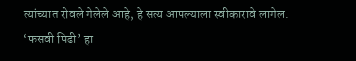त्यांच्यात रोवले गेलेले आहे, हे सत्य आपल्याला स्वीकारावे लागेल.
‘फसवी पिढी’ हा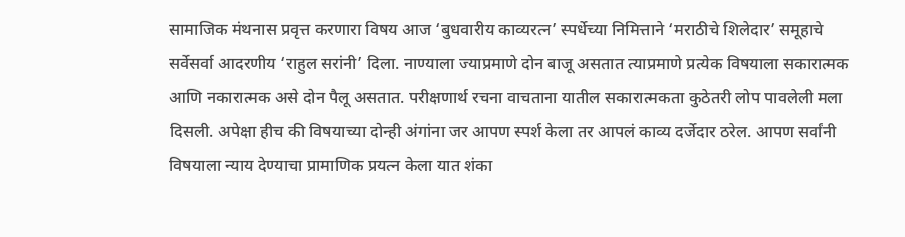सामाजिक मंथनास प्रवृत्त करणारा विषय आज ‘बुधवारीय काव्यरत्न’ स्पर्धेच्या निमित्ताने ‘मराठीचे शिलेदार’ समूहाचे सर्वेसर्वा आदरणीय ‘राहुल सरांनी’ दिला. नाण्याला ज्याप्रमाणे दोन बाजू असतात त्याप्रमाणे प्रत्येक विषयाला सकारात्मक आणि नकारात्मक असे दोन पैलू असतात. परीक्षणार्थ रचना वाचताना यातील सकारात्मकता कुठेतरी लोप पावलेली मला दिसली. अपेक्षा हीच की विषयाच्या दोन्ही अंगांना जर आपण स्पर्श केला तर आपलं काव्य दर्जेदार ठरेल. आपण सर्वांनी विषयाला न्याय देण्याचा प्रामाणिक प्रयत्न केला यात शंका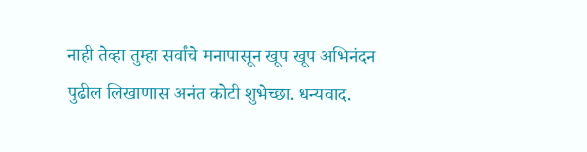नाही तेव्हा तुम्हा सर्वांचे मनापासून खूप खूप अभिनंदन पुढील लिखाणास अनंत कोटी शुभेच्छा. धन्यवाद.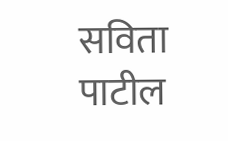सविता पाटील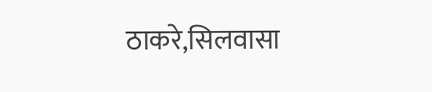ठाकरे,सिलवासा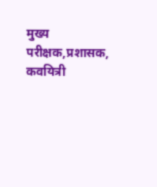मुख्य परीक्षक,प्रशासक, कवयित्री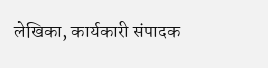लेखिका, कार्यकारी संपादक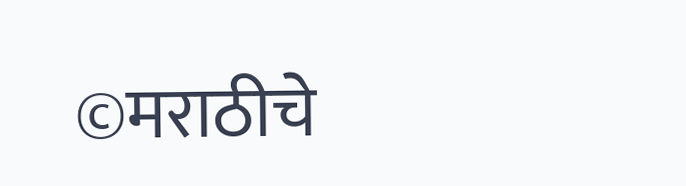©मराठीचे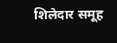शिलेदार समूह